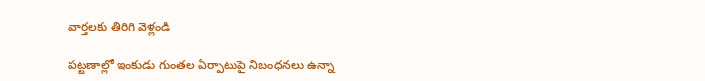వార్తలకు తిరిగి వెళ్లండి

పట్టణాల్లో ఇంకుడు గుంతల ఏర్పాటుపై నిబంధనలు ఉన్నా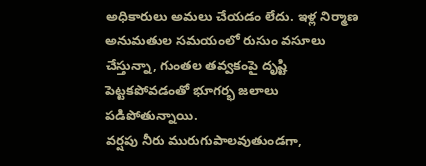అధికారులు అమలు చేయడం లేదు. ఇళ్ల నిర్మాణ అనుమతుల సమయంలో రుసుం వసూలు చేస్తున్నా, గుంతల తవ్వకంపై దృష్టి పెట్టకపోవడంతో భూగర్భ జలాలు పడిపోతున్నాయి.
వర్షపు నీరు మురుగుపాలవుతుండగా,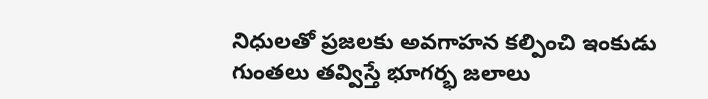నిధులతో ప్రజలకు అవగాహన కల్పించి ఇంకుడు గుంతలు తవ్విస్తే భూగర్భ జలాలు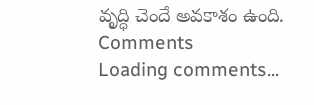వృద్ధి చెందే అవకాశం ఉంది.
Comments
Loading comments...